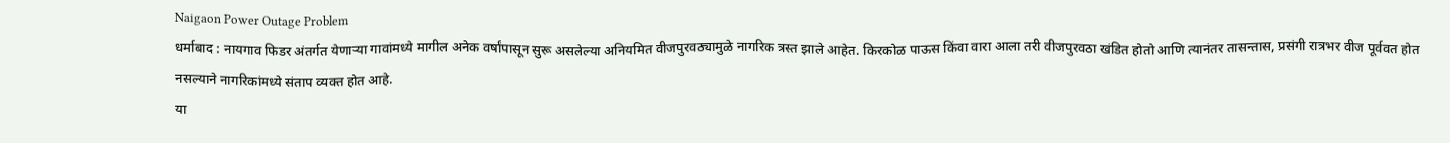Naigaon Power Outage Problem
धर्माबाद : नायगाव फिडर अंतर्गत येणाऱ्या गावांमध्ये मागील अनेक वर्षांपासून सुरू असलेल्या अनियमित वीजपुरवठ्यामुळे नागरिक त्रस्त झाले आहेत. किरकोळ पाऊस किंवा वारा आला तरी वीजपुरवठा खंडित होतो आणि त्यानंतर तासन्तास, प्रसंगी रात्रभर वीज पूर्ववत होत नसल्याने नागरिकांमध्ये संताप व्यक्त होत आहे.
या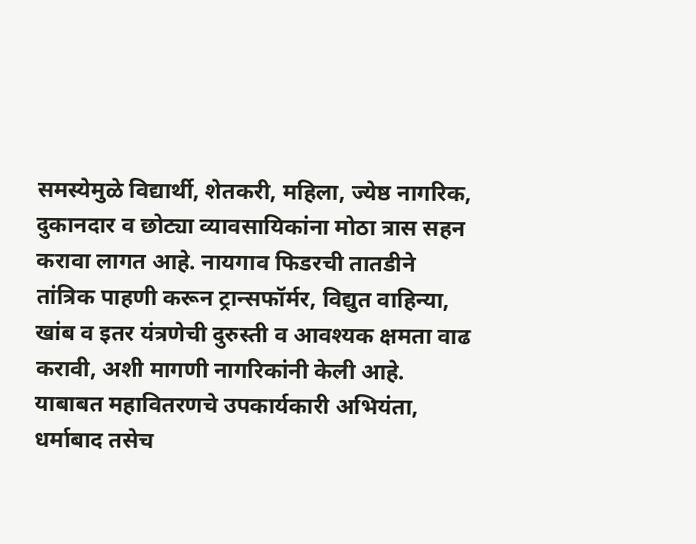समस्येमुळे विद्यार्थी, शेतकरी, महिला, ज्येष्ठ नागरिक, दुकानदार व छोट्या व्यावसायिकांना मोठा त्रास सहन करावा लागत आहे. नायगाव फिडरची तातडीने तांत्रिक पाहणी करून ट्रान्सफॉर्मर, विद्युत वाहिन्या, खांब व इतर यंत्रणेची दुरुस्ती व आवश्यक क्षमता वाढ करावी, अशी मागणी नागरिकांनी केली आहे.
याबाबत महावितरणचे उपकार्यकारी अभियंता, धर्माबाद तसेच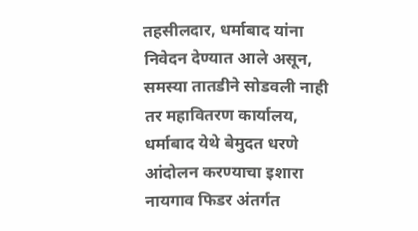तहसीलदार, धर्माबाद यांना निवेदन देण्यात आले असून, समस्या तातडीने सोडवली नाही तर महावितरण कार्यालय, धर्माबाद येथे बेमुदत धरणे आंदोलन करण्याचा इशारा नायगाव फिडर अंतर्गत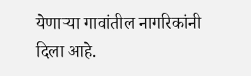येणाऱ्या गावांतील नागरिकांनी दिला आहे.